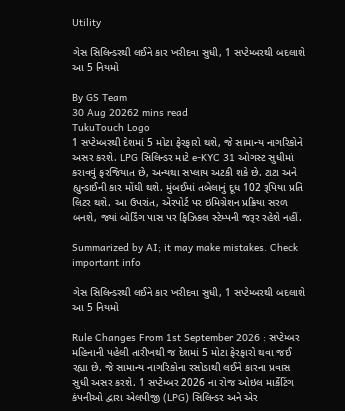Utility

ગેસ સિલિન્ડરથી લઈને કાર ખરીદવા સુધી, 1 સપ્ટેમ્બરથી બદલાશે આ 5 નિયમો

By GS Team
30 Aug 20262 mins read
TukuTouch Logo
1 સપ્ટેમ્બરથી દેશમાં 5 મોટા ફેરફારો થશે, જે સામાન્ય નાગરિકોને અસર કરશે. LPG સિલિન્ડર માટે e-KYC 31 ઓગસ્ટ સુધીમાં કરાવવું ફરજિયાત છે, અન્યથા સપ્લાય અટકી શકે છે. ટાટા અને હ્યુન્ડાઈની કાર મોંઘી થશે. મુંબઈમાં તબેલાનું દૂધ 102 રૂપિયા પ્રતિ લિટર થશે. આ ઉપરાંત, એરપોર્ટ પર ઇમિગ્રેશન પ્રક્રિયા સરળ બનશે, જ્યાં બોર્ડિંગ પાસ પર ફિઝિકલ સ્ટેમ્પની જરૂર રહેશે નહીં.

Summarized by AI; it may make mistakes. Check important info

ગેસ સિલિન્ડરથી લઈને કાર ખરીદવા સુધી, 1 સપ્ટેમ્બરથી બદલાશે આ 5 નિયમો

Rule Changes From 1st September 2026 : સપ્ટેમ્બર મહિનાની પહેલી તારીખથી જ દેશમાં 5 મોટા ફેરફારો થવા જઈ રહ્યા છે. જે સામાન્ય નાગરિકોના રસોડાથી લઈને કારના પ્રવાસ સુધી અસર કરશે. 1 સપ્ટેમ્બર 2026 ના રોજ ઓઇલ માર્કેટિંગ કંપનીઓ દ્વારા એલપીજી (LPG) સિલિન્ડર અને એર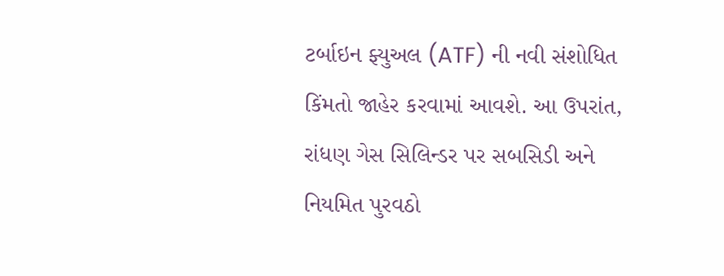ટર્બાઇન ફ્યુઅલ (ATF) ની નવી સંશોધિત કિંમતો જાહેર કરવામાં આવશે. આ ઉપરાંત, રાંધણ ગેસ સિલિન્ડર પર સબસિડી અને નિયમિત પુરવઠો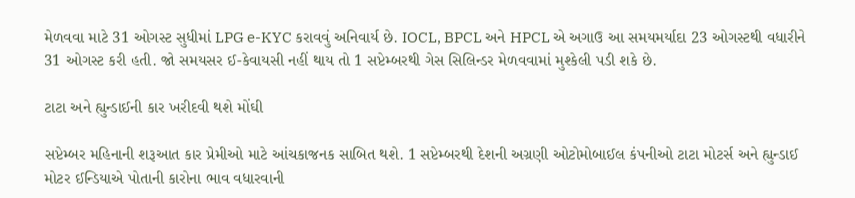મેળવવા માટે 31 ઓગસ્ટ સુધીમાં LPG e-KYC કરાવવું અનિવાર્ય છે. IOCL, BPCL અને HPCL એ અગાઉ આ સમયમર્યાદા 23 ઓગસ્ટથી વધારીને 31 ઓગસ્ટ કરી હતી. જો સમયસર ઈ-કેવાયસી નહીં થાય તો 1 સપ્ટેમ્બરથી ગેસ સિલિન્ડર મેળવવામાં મુશ્કેલી પડી શકે છે.

ટાટા અને હ્યુન્ડાઈની કાર ખરીદવી થશે મોંઘી

સપ્ટેમ્બર મહિનાની શરૂઆત કાર પ્રેમીઓ માટે આંચકાજનક સાબિત થશે. 1 સપ્ટેમ્બરથી દેશની અગ્રણી ઓટોમોબાઈલ કંપનીઓ ટાટા મોટર્સ અને હ્યુન્ડાઈ મોટર ઈન્ડિયાએ પોતાની કારોના ભાવ વધારવાની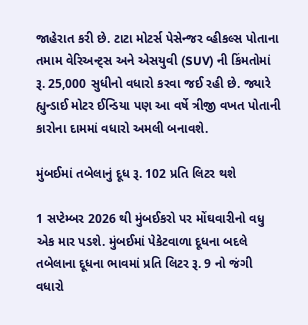જાહેરાત કરી છે. ટાટા મોટર્સ પેસેન્જર વ્હીકલ્સ પોતાના તમામ વેરિઅન્ટ્સ અને એસયુવી (SUV) ની કિંમતોમાં રૂ. 25,000 સુધીનો વધારો કરવા જઈ રહી છે. જ્યારે હ્યુન્ડાઈ મોટર ઈન્ડિયા પણ આ વર્ષે ત્રીજી વખત પોતાની કારોના દામમાં વધારો અમલી બનાવશે.

મુંબઈમાં તબેલાનું દૂધ રૂ. 102 પ્રતિ લિટર થશે

1 સપ્ટેમ્બર 2026 થી મુંબઈકરો પર મોંઘવારીનો વધુ એક માર પડશે. મુંબઈમાં પેકેટવાળા દૂધના બદલે તબેલાના દૂધના ભાવમાં પ્રતિ લિટર રૂ. 9 નો જંગી વધારો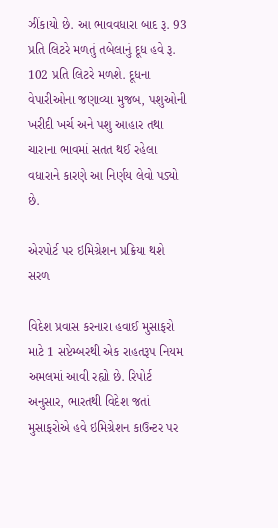ઝીંકાયો છે. આ ભાવવધારા બાદ રૂ. 93 પ્રતિ લિટરે મળતું તબેલાનું દૂધ હવે રૂ. 102 પ્રતિ લિટરે મળશે. દૂધના વેપારીઓના જણાવ્યા મુજબ, પશુઓની ખરીદી ખર્ચ અને પશુ આહાર તથા ચારાના ભાવમાં સતત થઈ રહેલા વધારાને કારણે આ નિર્ણય લેવો પડ્યો છે.

એરપોર્ટ પર ઇમિગ્રેશન પ્રક્રિયા થશે સરળ

વિદેશ પ્રવાસ કરનારા હવાઈ મુસાફરો માટે 1 સપ્ટેમ્બરથી એક રાહતરૂપ નિયમ અમલમાં આવી રહ્યો છે. રિપોર્ટ અનુસાર, ભારતથી વિદેશ જતાં મુસાફરોએ હવે ઇમિગ્રેશન કાઉન્ટર પર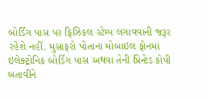બોર્ડિંગ પાસ પર ફિઝિકલ સ્ટેમ્પ લગાવવાની જરૂર રહેશે નહીં. મુસાફરો પોતાના મોબાઇલ ફોનમાં ઇલેક્ટ્રોનિક બોર્ડિંગ પાસ અથવા તેની પ્રિન્ટેડ કોપી બતાવીને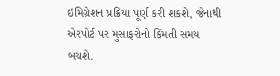ઇમિગ્રેશન પ્રક્રિયા પૂર્ણ કરી શકશે, જેનાથી એરપોર્ટ પર મુસાફરોનો કિંમતી સમય બચશે.